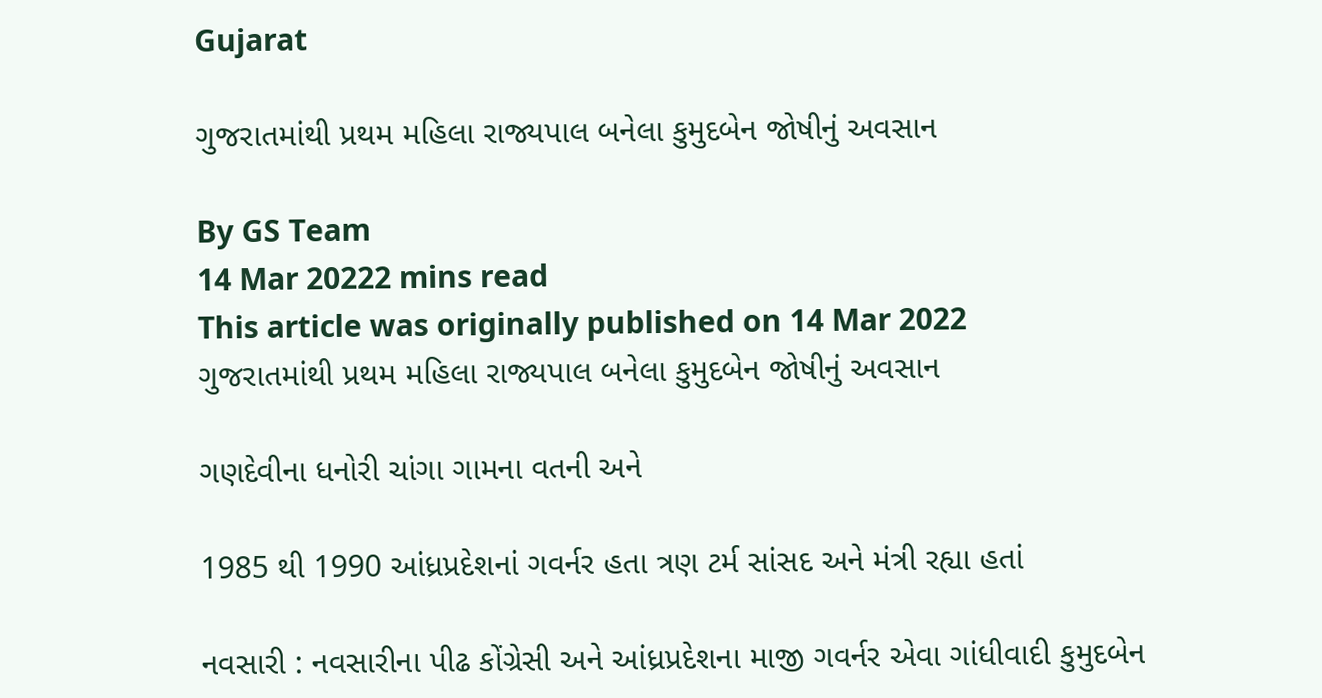Gujarat

ગુજરાતમાંથી પ્રથમ મહિલા રાજ્યપાલ બનેલા કુમુદબેન જોષીનું અવસાન

By GS Team
14 Mar 20222 mins read
This article was originally published on 14 Mar 2022
ગુજરાતમાંથી પ્રથમ મહિલા રાજ્યપાલ બનેલા કુમુદબેન જોષીનું અવસાન

ગણદેવીના ધનોરી ચાંગા ગામના વતની અને

1985 થી 1990 આંધ્રપ્રદેશનાં ગવર્નર હતા ત્રણ ટર્મ સાંસદ અને મંત્રી રહ્યા હતાં

નવસારી : નવસારીના પીઢ કોંગ્રેસી અને આંધ્રપ્રદેશના માજી ગવર્નર એવા ગાંધીવાદી કુમુદબેન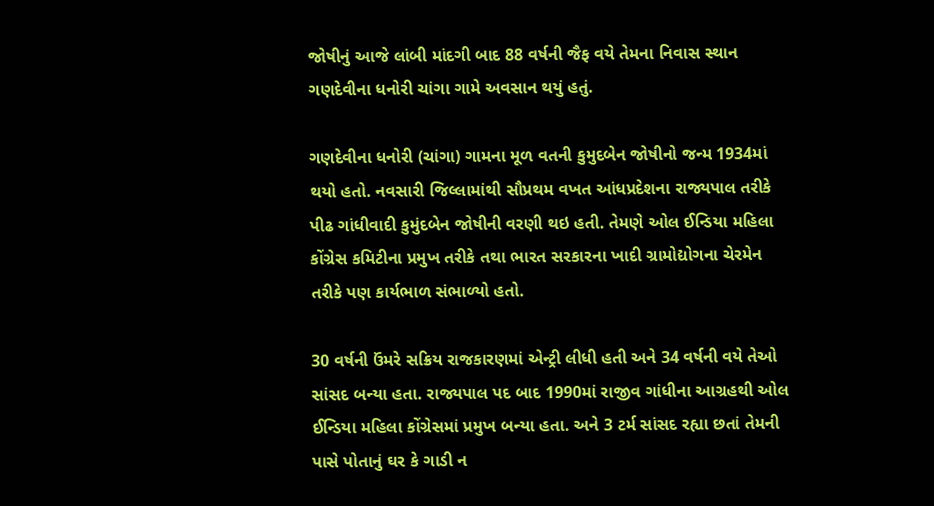જોષીનું આજે લાંબી માંદગી બાદ 88 વર્ષની જૈફ વયે તેમના નિવાસ સ્થાન ગણદેવીના ધનોરી ચાંગા ગામે અવસાન થયું હતું.

ગણદેવીના ધનોરી (ચાંગા) ગામના મૂળ વતની કુમુદબેન જોષીનો જન્મ 1934માં થયો હતો. નવસારી જિલ્લામાંથી સૌપ્રથમ વખત આંધપ્રદેશના રાજ્યપાલ તરીકે પીઢ ગાંધીવાદી કુમુંદબેન જોષીની વરણી થઇ હતી. તેમણે ઓલ ઈન્ડિયા મહિલા કોંગ્રેસ કમિટીના પ્રમુખ તરીકે તથા ભારત સરકારના ખાદી ગ્રામોદ્યોગના ચેરમેન તરીકે પણ કાર્યભાળ સંભાળ્યો હતો.

30 વર્ષની ઉંમરે સક્રિય રાજકારણમાં એન્ટ્રી લીધી હતી અને 34 વર્ષની વયે તેઓ સાંસદ બન્યા હતા. રાજ્યપાલ પદ બાદ 1990માં રાજીવ ગાંધીના આગ્રહથી ઓલ ઈન્ડિયા મહિલા કોંગ્રેસમાં પ્રમુખ બન્યા હતા. અને 3 ટર્મ સાંસદ રહ્યા છતાં તેમની પાસે પોતાનું ઘર કે ગાડી ન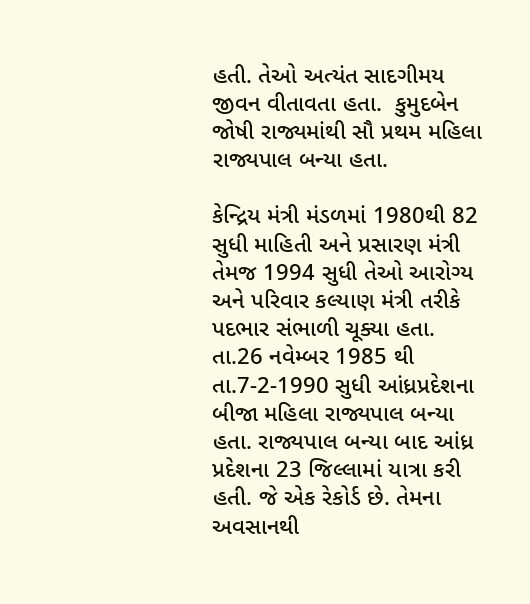હતી. તેઓ અત્યંત સાદગીમય જીવન વીતાવતા હતા.  કુમુદબેન જોષી રાજ્યમાંથી સૌ પ્રથમ મહિલા રાજ્યપાલ બન્યા હતા.

કેન્દ્રિય મંત્રી મંડળમાં 1980થી 82 સુધી માહિતી અને પ્રસારણ મંત્રી તેમજ 1994 સુધી તેઓ આરોગ્ય અને પરિવાર કલ્યાણ મંત્રી તરીકે પદભાર સંભાળી ચૂક્યા હતા. તા.26 નવેમ્બર 1985 થી તા.7-2-1990 સુધી આંધ્રપ્રદેશના બીજા મહિલા રાજ્યપાલ બન્યા હતા. રાજ્યપાલ બન્યા બાદ આંધ્ર પ્રદેશના 23 જિલ્લામાં યાત્રા કરી હતી. જે એક રેકોર્ડ છે. તેમના અવસાનથી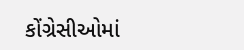કોંગ્રેસીઓમાં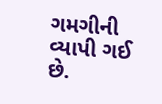ગમગીની વ્યાપી ગઈ છે.